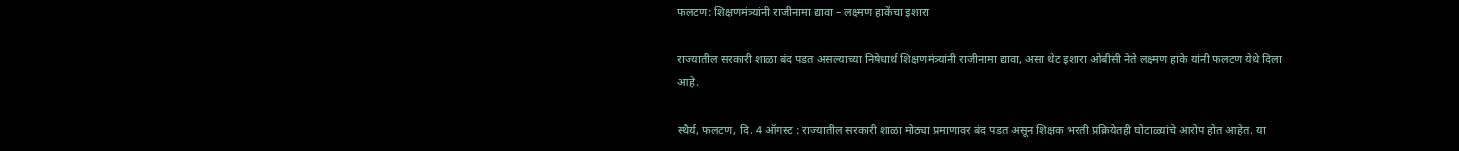फलटण: शिक्षणमंत्र्यांनी राजीनामा द्यावा – लक्ष्मण हाकेंचा इशारा

राज्यातील सरकारी शाळा बंद पडत असल्याच्या निषेधार्थ शिक्षणमंत्र्यांनी राजीनामा द्यावा, असा थेट इशारा ओबीसी नेते लक्ष्मण हाके यांनी फलटण येथे दिला आहे.

स्थैर्य, फलटण, दि. 4 ऑगस्ट : राज्यातील सरकारी शाळा मोठ्या प्रमाणावर बंद पडत असून शिक्षक भरती प्रक्रियेतही घोटाळ्यांचे आरोप होत आहेत. या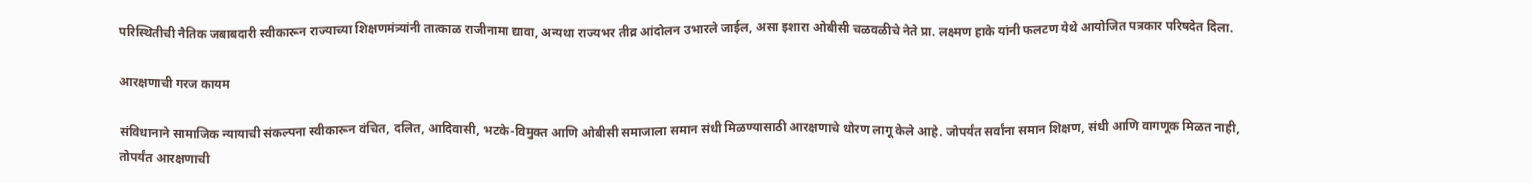परिस्थितीची नैतिक जबाबदारी स्वीकारून राज्याच्या शिक्षणमंत्र्यांनी तात्काळ राजीनामा द्यावा, अन्यथा राज्यभर तीव्र आंदोलन उभारले जाईल, असा इशारा ओबीसी चळवळीचे नेते प्रा. लक्ष्मण हाके यांनी फलटण येथे आयोजित पत्रकार परिषदेत दिला.

आरक्षणाची गरज कायम

संविधानाने सामाजिक न्यायाची संकल्पना स्वीकारून वंचित, दलित, आदिवासी, भटके-विमुक्त आणि ओबीसी समाजाला समान संधी मिळण्यासाठी आरक्षणाचे धोरण लागू केले आहे. जोपर्यंत सर्वांना समान शिक्षण, संधी आणि वागणूक मिळत नाही, तोपर्यंत आरक्षणाची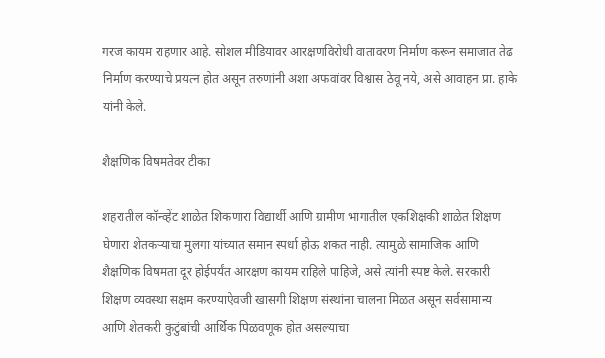गरज कायम राहणार आहे. सोशल मीडियावर आरक्षणविरोधी वातावरण निर्माण करून समाजात तेढ निर्माण करण्याचे प्रयत्न होत असून तरुणांनी अशा अफवांवर विश्वास ठेवू नये, असे आवाहन प्रा. हाके यांनी केले.

शैक्षणिक विषमतेवर टीका

शहरातील कॉन्व्हेंट शाळेत शिकणारा विद्यार्थी आणि ग्रामीण भागातील एकशिक्षकी शाळेत शिक्षण घेणारा शेतकऱ्याचा मुलगा यांच्यात समान स्पर्धा होऊ शकत नाही. त्यामुळे सामाजिक आणि शैक्षणिक विषमता दूर होईपर्यंत आरक्षण कायम राहिले पाहिजे, असे त्यांनी स्पष्ट केले. सरकारी शिक्षण व्यवस्था सक्षम करण्याऐवजी खासगी शिक्षण संस्थांना चालना मिळत असून सर्वसामान्य आणि शेतकरी कुटुंबांची आर्थिक पिळवणूक होत असल्याचा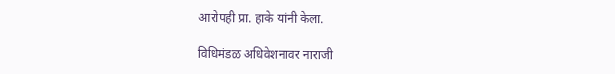आरोपही प्रा. हाके यांनी केला.

विधिमंडळ अधिवेशनावर नाराजी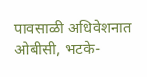पावसाळी अधिवेशनात ओबीसी, भटके-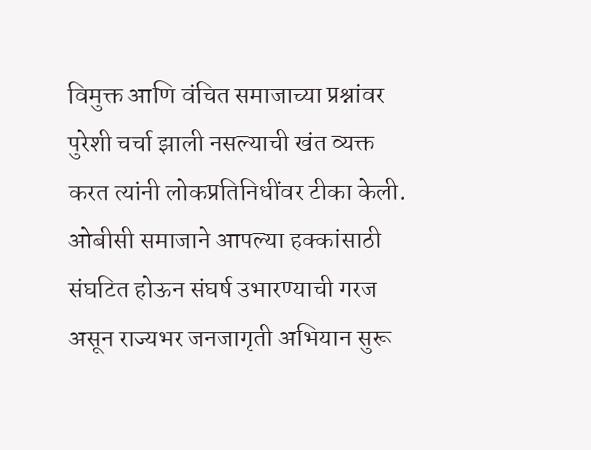विमुक्त आणि वंचित समाजाच्या प्रश्नांवर पुरेशी चर्चा झाली नसल्याची खंत व्यक्त करत त्यांनी लोकप्रतिनिधींवर टीका केली. ओबीसी समाजाने आपल्या हक्कांसाठी संघटित होऊन संघर्ष उभारण्याची गरज असून राज्यभर जनजागृती अभियान सुरू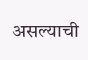असल्याची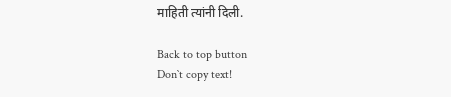माहिती त्यांनी दिली.

Back to top button
Don`t copy text!